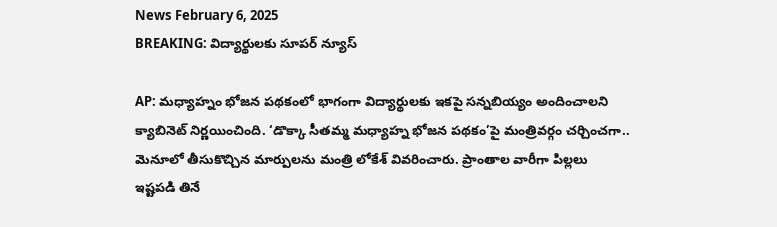News February 6, 2025
BREAKING: విద్యార్థులకు సూపర్ న్యూస్

AP: మధ్యాహ్నం భోజన పథకంలో భాగంగా విద్యార్థులకు ఇకపై సన్నబియ్యం అందించాలని క్యాబినెట్ నిర్ణయించింది. ‘డొక్కా సీతమ్మ మధ్యాహ్న భోజన పథకం’పై మంత్రివర్గం చర్చించగా.. మెనూలో తీసుకొచ్చిన మార్పులను మంత్రి లోకేశ్ వివరించారు. ప్రాంతాల వారీగా పిల్లలు ఇష్టపడి తినే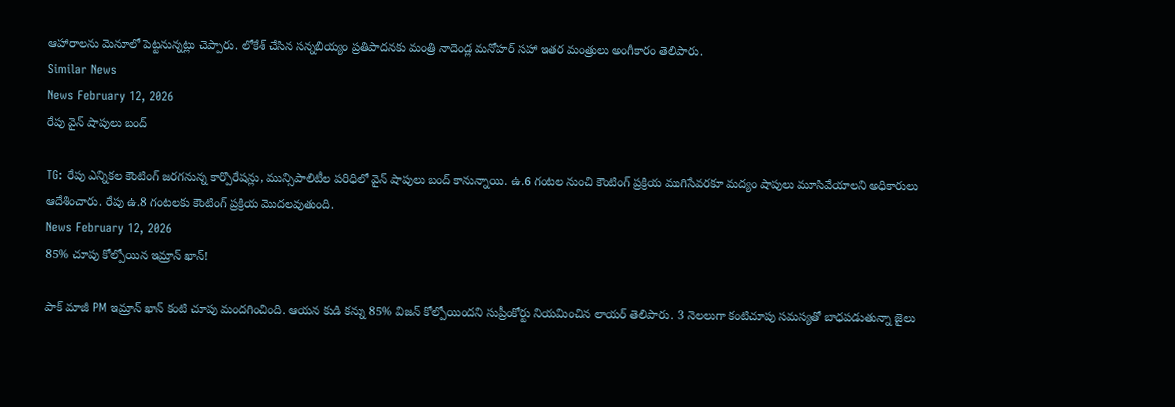ఆహారాలను మెనూలో పెట్టనున్నట్లు చెప్పారు. లోకేశ్ చేసిన సన్నబియ్యం ప్రతిపాదనకు మంత్రి నాదెండ్ల మనోహర్ సహా ఇతర మంత్రులు అంగీకారం తెలిపారు.
Similar News
News February 12, 2026
రేపు వైన్ షాపులు బంద్

TG: రేపు ఎన్నికల కౌంటింగ్ జరగనున్న కార్పొరేషన్లు, మున్సిపాలిటీల పరిధిలో వైన్ షాపులు బంద్ కానున్నాయి. ఉ.6 గంటల నుంచి కౌంటింగ్ ప్రక్రియ ముగిసేవరకూ మద్యం షాపులు మూసివేయాలని అధికారులు ఆదేశించారు. రేపు ఉ.8 గంటలకు కౌంటింగ్ ప్రక్రియ మొదలవుతుంది.
News February 12, 2026
85% చూపు కోల్పోయిన ఇమ్రాన్ ఖాన్!

పాక్ మాజీ PM ఇమ్రాన్ ఖాన్ కంటి చూపు మందగించింది. ఆయన కుడి కన్ను 85% విజన్ కోల్పోయిందని సుప్రీంకోర్టు నియమించిన లాయర్ తెలిపారు. 3 నెలలుగా కంటిచూపు సమస్యతో బాధపడుతున్నా జైలు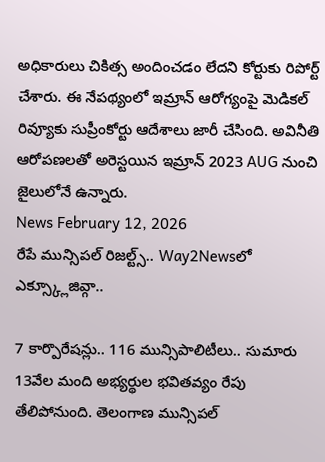అధికారులు చికిత్స అందించడం లేదని కోర్టుకు రిపోర్ట్ చేశారు. ఈ నేపథ్యంలో ఇమ్రాన్ ఆరోగ్యంపై మెడికల్ రివ్యూకు సుప్రీంకోర్టు ఆదేశాలు జారీ చేసింది. అవినీతి ఆరోపణలతో అరెస్టయిన ఇమ్రాన్ 2023 AUG నుంచి జైలులోనే ఉన్నారు.
News February 12, 2026
రేపే మున్సిపల్ రిజల్ట్స్.. Way2Newsలో ఎక్స్క్లూజివ్గా..

7 కార్పొరేషన్లు.. 116 మున్సిపాలిటీలు.. సుమారు 13వేల మంది అభ్యర్థుల భవితవ్యం రేపు తేలిపోనుంది. తెలంగాణ మున్సిపల్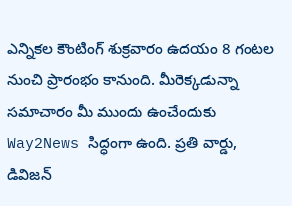ఎన్నికల కౌంటింగ్ శుక్రవారం ఉదయం 8 గంటల నుంచి ప్రారంభం కానుంది. మీరెక్కడున్నా సమాచారం మీ ముందు ఉంచేందుకు Way2News సిద్ధంగా ఉంది. ప్రతి వార్డు, డివిజన్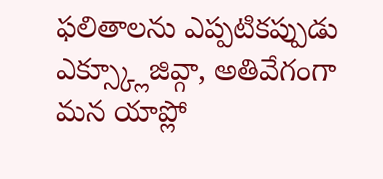ఫలితాలను ఎప్పటికప్పుడు ఎక్స్క్లూజివ్గా, అతివేగంగా మన యాప్లో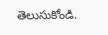తెలుసుకోండి.